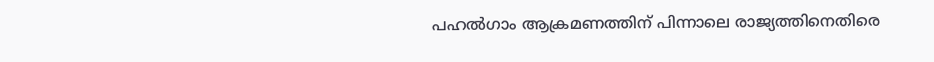പഹല്‍ഗാം ആക്രമണത്തിന് പിന്നാലെ രാജ്യത്തിനെതിരെ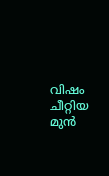വിഷം ചീറ്റിയ മുൻ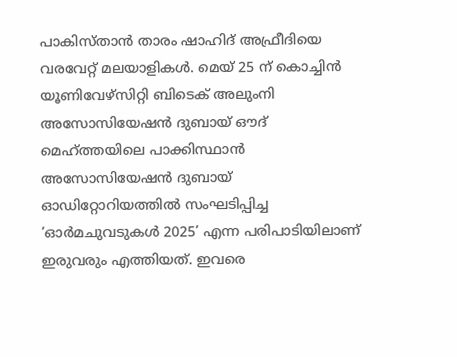പാകിസ്താൻ താരം ഷാഹിദ് അഫ്രീദിയെ വരവേറ്റ് മലയാളികള്‍. മെയ് 25 ന് കൊച്ചിന്‍ യൂണിവേഴ്‌സിറ്റി ബിടെക് അലുംനി അസോസിയേഷന്‍ ദുബായ് ഔദ് മെഹ്ത്തയിലെ പാക്കിസ്ഥാന്‍ അസോസിയേഷന്‍ ദുബായ് ഓഡിറ്റോറിയത്തില്‍ സംഘടിപ്പിച്ച ‘ഓര്‍മചുവടുകള്‍ 2025’ എന്ന പരിപാടിയിലാണ് ഇരുവരും എത്തിയത്. ഇവരെ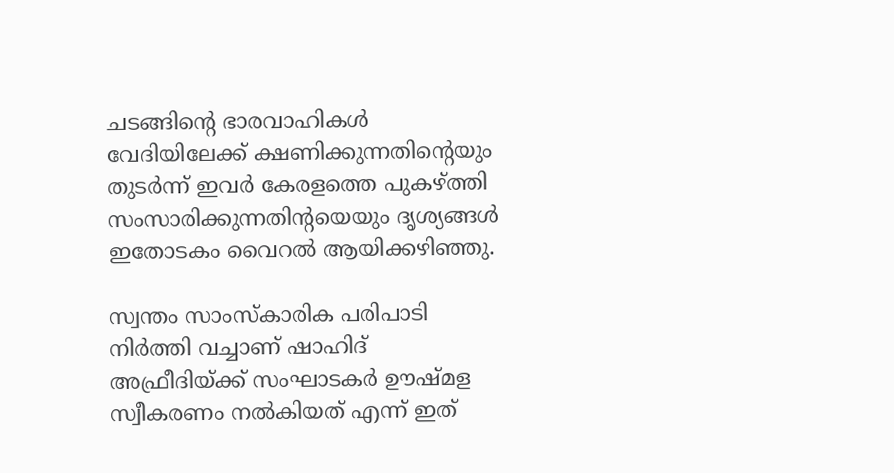ചടങ്ങിന്റെ ഭാരവാഹികള്‍ വേദിയിലേക്ക് ക്ഷണിക്കുന്നതിന്റെയും തുടര്‍ന്ന് ഇവര്‍ കേരളത്തെ പുകഴ്ത്തി സംസാരിക്കുന്നതിന്റയെയും ദൃശ്യങ്ങള്‍ ഇതോടകം വൈറല്‍ ആയിക്കഴിഞ്ഞു.

സ്വന്തം സാംസ്‌കാരിക പരിപാടി നിര്‍ത്തി വച്ചാണ് ഷാഹിദ് അഫ്രീദിയ്ക്ക് സംഘാടകര്‍ ഊഷ്മള സ്വീകരണം നല്‍കിയത് എന്ന് ഇത്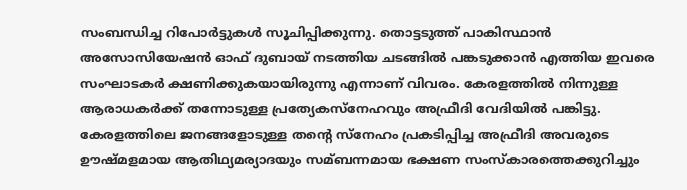സംബന്ധിച്ച റിപോര്‍ട്ടുകള്‍ സൂചിപ്പിക്കുന്നു. തൊട്ടടുത്ത് പാകിസ്ഥാന്‍ അസോസിയേഷന്‍ ഓഫ് ദുബായ് നടത്തിയ ചടങ്ങില്‍ പങ്കടുക്കാന്‍ എത്തിയ ഇവരെ സംഘാടകര്‍ ക്ഷണിക്കുകയായിരുന്നു എന്നാണ് വിവരം. കേരളത്തില്‍ നിന്നുള്ള ആരാധകര്‍ക്ക് തന്നോടുള്ള പ്രത്യേകസ്‌നേഹവും അഫ്രീദി വേദിയില്‍ പങ്കിട്ടു. കേരളത്തിലെ ജനങ്ങളോടുള്ള തന്റെ സ്‌നേഹം പ്രകടിപ്പിച്ച അഫ്രീദി അവരുടെ ഊഷ്മളമായ ആതിഥ്യമര്യാദയും സമ്ബന്നമായ ഭക്ഷണ സംസ്‌കാരത്തെക്കുറിച്ചും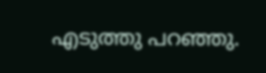എടുത്തു പറഞ്ഞു.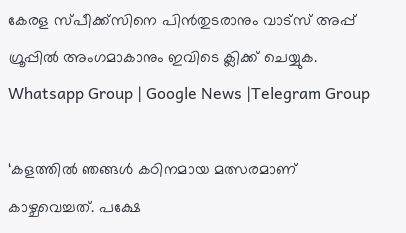കേരള സ്പീക്ക്സിനെ പിൻതുടരാനും വാട്സ് അപ്പ് ഗ്രൂപ്പിൽ അംഗമാകാനും ഇവിടെ ക്ലിക്ക് ചെയ്യുക. Whatsapp Group | Google News |Telegram Group

‘കളത്തില്‍ ഞങ്ങള്‍ കഠിനമായ മത്സരമാണ് കാഴ്ചവെച്ചത്. പക്ഷേ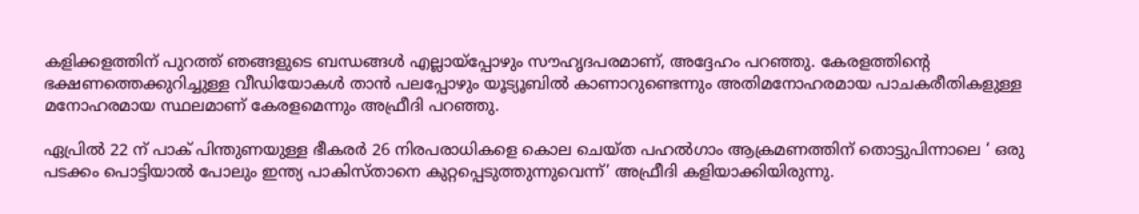കളിക്കളത്തിന് പുറത്ത് ഞങ്ങളുടെ ബന്ധങ്ങള്‍ എല്ലായ്‌പ്പോഴും സൗഹൃദപരമാണ്, അദ്ദേഹം പറഞ്ഞു. കേരളത്തിന്റെ ഭക്ഷണത്തെക്കുറിച്ചുള്ള വീഡിയോകള്‍ താന്‍ പലപ്പോഴും യൂട്യൂബില്‍ കാണാറുണ്ടെന്നും അതിമനോഹരമായ പാചകരീതികളുള്ള മനോഹരമായ സ്ഥലമാണ് കേരളമെന്നും അഫ്രീദി പറഞ്ഞു.

ഏപ്രില്‍ 22 ന് പാക് പിന്തുണയുള്ള ഭീകരര്‍ 26 നിരപരാധികളെ കൊല ചെയ്ത പഹല്‍ഗാം ആക്രമണത്തിന് തൊട്ടുപിന്നാലെ ‘ ഒരു പടക്കം പൊട്ടിയാല്‍ പോലും ഇന്ത്യ പാകിസ്താനെ കുറ്റപ്പെടുത്തുന്നുവെന്ന്’ അഫ്രീദി കളിയാക്കിയിരുന്നു.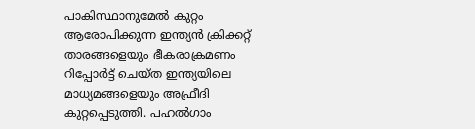പാകിസ്ഥാനുമേല്‍ കുറ്റം ആരോപിക്കുന്ന ഇന്ത്യന്‍ ക്രിക്കറ്റ് താരങ്ങളെയും ഭീകരാക്രമണം റിപ്പോര്‍ട്ട് ചെയ്ത ഇന്ത്യയിലെ മാധ്യമങ്ങളെയും അഫ്രീദി കുറ്റപ്പെടുത്തി. പഹല്‍ഗാം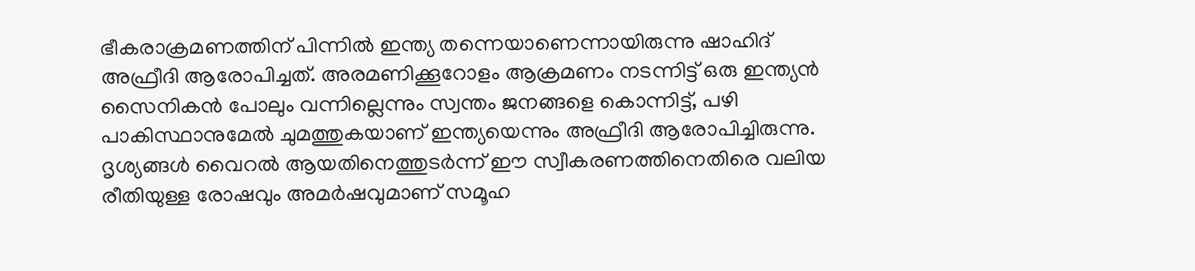ഭീകരാക്രമണത്തിന് പിന്നില്‍ ഇന്ത്യ തന്നെയാണെന്നായിരുന്നു ഷാഹിദ് അഫ്രീദി ആരോപിച്ചത്. അരമണിക്കൂറോളം ആക്രമണം നടന്നിട്ട് ഒരു ഇന്ത്യന്‍ സൈനികന്‍ പോലും വന്നില്ലെന്നും സ്വന്തം ജനങ്ങളെ കൊന്നിട്ട്, പഴി പാകിസ്ഥാനുമേല്‍ ചുമത്തുകയാണ് ഇന്ത്യയെന്നും അഫ്രീദി ആരോപിച്ചിരുന്നു. ദൃശ്യങ്ങള്‍ വൈറല്‍ ആയതിനെത്തുടര്‍ന്ന് ഈ സ്വീകരണത്തിനെതിരെ വലിയ രീതിയുള്ള രോഷവും അമര്‍ഷവുമാണ് സമൂഹ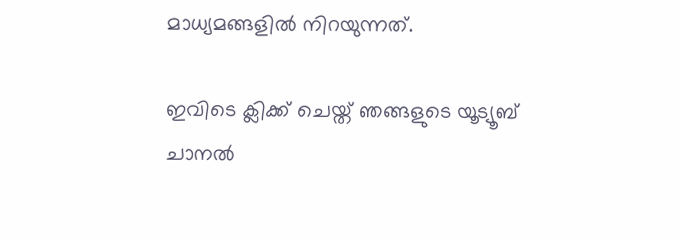മാധ്യമങ്ങളില്‍ നിറയുന്നത്.

ഇവിടെ ക്ലിക്ക് ചെയ്ത് ഞങ്ങളുടെ യൂട്യൂബ് ചാനൽ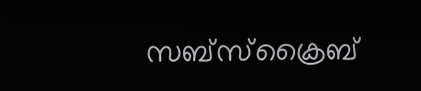സബ്സ്ക്രൈബ്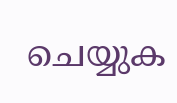ചെയ്യുക